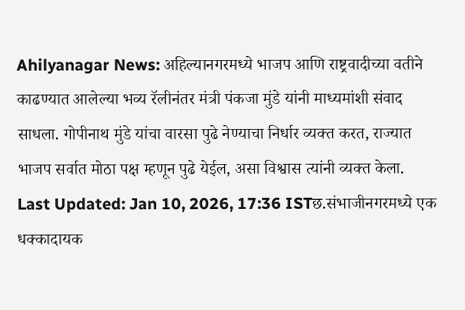Ahilyanagar News: अहिल्यानगरमध्ये भाजप आणि राष्ट्रवादीच्या वतीने काढण्यात आलेल्या भव्य रॅलीनंतर मंत्री पंकजा मुंडे यांनी माध्यमांशी संवाद साधला. गोपीनाथ मुंडे यांचा वारसा पुढे नेण्याचा निर्धार व्यक्त करत, राज्यात भाजप सर्वात मोठा पक्ष म्हणून पुढे येईल, असा विश्वास त्यांनी व्यक्त केला.
Last Updated: Jan 10, 2026, 17:36 ISTछ.संभाजीनगरमध्ये एक धक्कादायक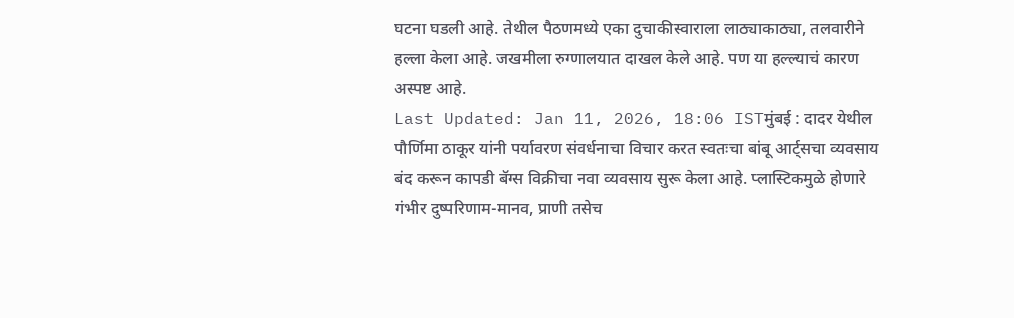घटना घडली आहे. तेथील पैठणमध्ये एका दुचाकीस्वाराला लाठ्याकाठ्या, तलवारीने हल्ला केला आहे. जखमीला रुग्णालयात दाखल केले आहे. पण या हल्ल्याचं कारण अस्पष्ट आहे.
Last Updated: Jan 11, 2026, 18:06 ISTमुंबई : दादर येथील पौर्णिमा ठाकूर यांनी पर्यावरण संवर्धनाचा विचार करत स्वतःचा बांबू आर्ट्सचा व्यवसाय बंद करून कापडी बॅग्स विक्रीचा नवा व्यवसाय सुरू केला आहे. प्लास्टिकमुळे होणारे गंभीर दुष्परिणाम-मानव, प्राणी तसेच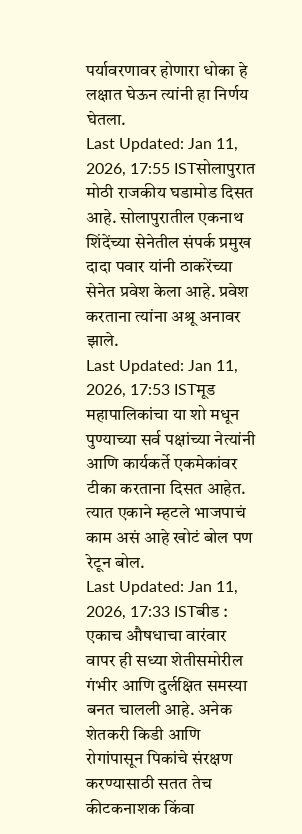पर्यावरणावर होणारा धोका हे लक्षात घेऊन त्यांनी हा निर्णय घेतला.
Last Updated: Jan 11, 2026, 17:55 ISTसोलापुरात मोठी राजकीय घडामोड दिसत आहे. सोलापुरातील एकनाथ शिंदेंच्या सेनेतील संपर्क प्रमुख दादा पवार यांनी ठाकरेंच्या सेनेत प्रवेश केला आहे. प्रवेश करताना त्यांना अश्रू अनावर झाले.
Last Updated: Jan 11, 2026, 17:53 ISTमूड महापालिकांचा या शो मधून पुण्याच्या सर्व पक्षांच्या नेत्यांनी आणि कार्यकर्ते एकमेकांवर टीका करताना दिसत आहेत. त्यात एकाने म्हटले भाजपाचं काम असं आहे खोटं बोल पण रेटून बोल.
Last Updated: Jan 11, 2026, 17:33 ISTबीड : एकाच औषधाचा वारंवार वापर ही सध्या शेतीसमोरील गंभीर आणि दुर्लक्षित समस्या बनत चालली आहे. अनेक शेतकरी किडी आणि रोगांपासून पिकांचे संरक्षण करण्यासाठी सतत तेच कीटकनाशक किंवा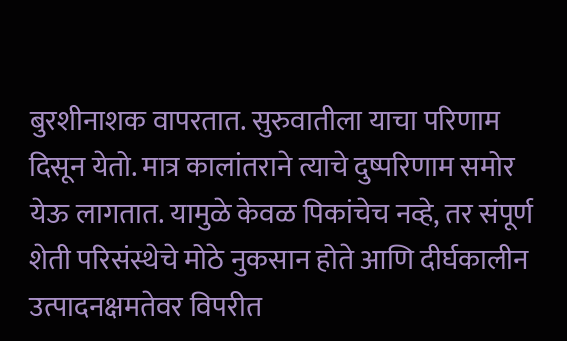बुरशीनाशक वापरतात. सुरुवातीला याचा परिणाम दिसून येतो. मात्र कालांतराने त्याचे दुष्परिणाम समोर येऊ लागतात. यामुळे केवळ पिकांचेच नव्हे, तर संपूर्ण शेती परिसंस्थेचे मोठे नुकसान होते आणि दीर्घकालीन उत्पादनक्षमतेवर विपरीत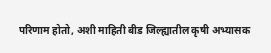परिणाम होतो, अशी माहिती बीड जिल्ह्यातील कृषी अभ्यासक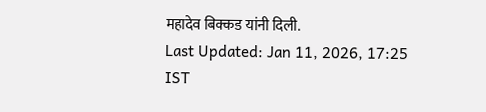महादेव बिक्कड यांनी दिली.
Last Updated: Jan 11, 2026, 17:25 IST